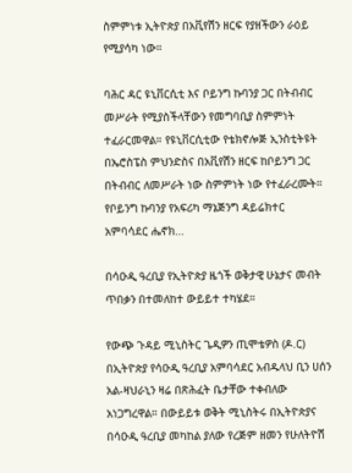ስምምነቱ ኢትዮጵያ በአቪየሽን ዘርፍ የያዘችውን ራዕይ የሚያሳካ ነው።

ባሕር ዳር ዩኒቨርሲቲ እና ቦይንግ ኩባንያ ጋር በትብብር መሥራት የሚያስችላቸውን የመግባቢያ ስምምነት ተፈራርመዋል። የዩኒቨርሲቲው የቴክኖሎጅ ኢንስቲትዩት በኤሮስፔስ ምህንድስና በአቪየሽን ዘርፍ ከቦይንግ ጋር በትብብር ለመሥራት ነው ስምምነት ነው የተፈራረሙት። የቦይንግ ኩባንያ የአፍሪካ ማኔጅንግ ዳይሬክተር አምባሳደር ሔኖክ...

በሳዑዲ ዓረቢያ የኢትዮጵያ ዜጎች ወቅታዊ ሁኔታና መብት ጥበቃን በተመለከተ ውይይተ ተካሄደ።

የውጭ ጉዳይ ሚኒስትር ጌዲዎን ጢሞቴዎስ (ዶ.ር) በኢትዮጵያ የሳዑዲ ዓረቢያ አምባሳደር አብዱላህ ቢን ሀሰን አል-ዛህራኒን ዛሬ በጽሕፈት ቤታቸው ተቀብለው አነጋግረዋል። በውይይቱ ወቅት ሚኒስትሩ በኢትዮጵያና በሳዑዲ ዓረቢያ መካከል ያለው የረጅም ዘመን የሁለትዮሽ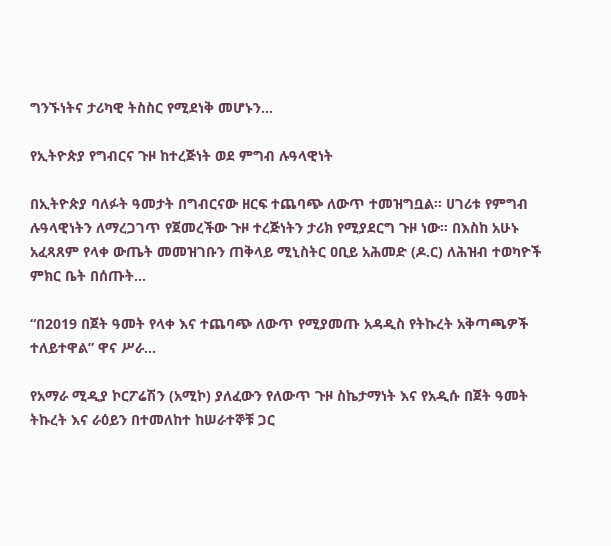ግንኙነትና ታሪካዊ ትስስር የሚደነቅ መሆኑን...

የኢትዮጵያ የግብርና ጉዞ ከተረጅነት ወደ ምግብ ሉዓላዊነት

በኢትዮጵያ ባለፉት ዓመታት በግብርናው ዘርፍ ተጨባጭ ለውጥ ተመዝግቧል። ሀገሪቱ የምግብ ሉዓላዊነትን ለማረጋገጥ የጀመረችው ጉዞ ተረጅነትን ታሪክ የሚያደርግ ጉዞ ነው። በእስከ አሁኑ አፈጻጸም የላቀ ውጤት መመዝገቡን ጠቅላይ ሚኒስትር ዐቢይ አሕመድ (ዶ.ር) ለሕዝብ ተወካዮች ምክር ቤት በሰጡት...

“በ2019 በጀት ዓመት የላቀ እና ተጨባጭ ለውጥ የሚያመጡ አዳዲስ የትኩረት አቅጣጫዎች ተለይተዋል” ዋና ሥራ...

የአማራ ሚዲያ ኮርፖሬሽን (አሚኮ) ያለፈውን የለውጥ ጉዞ ስኬታማነት እና የአዲሱ በጀት ዓመት ትኩረት እና ራዕይን በተመለከተ ከሠራተኞቹ ጋር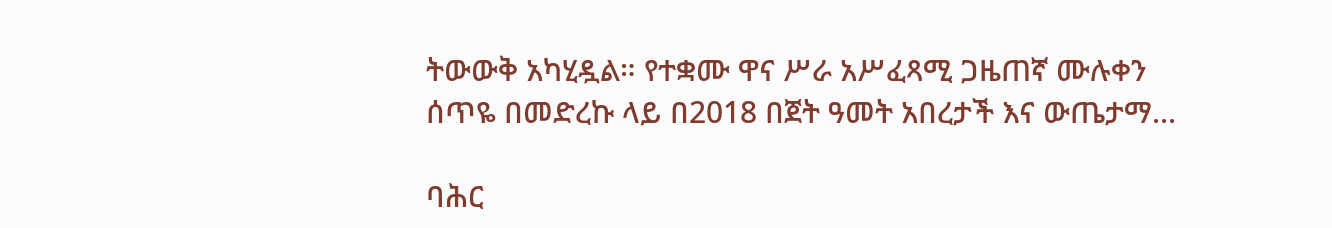ትውውቅ አካሂዷል። የተቋሙ ዋና ሥራ አሥፈጻሚ ጋዜጠኛ ሙሉቀን ሰጥዬ በመድረኩ ላይ በ2018 በጀት ዓመት አበረታች እና ውጤታማ...

ባሕር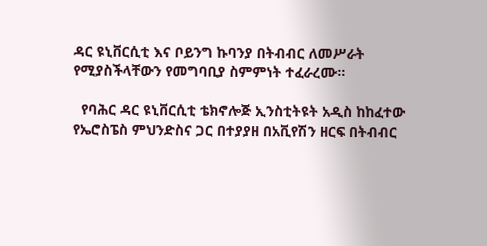ዳር ዩኒቨርሲቲ እና ቦይንግ ኩባንያ በትብብር ለመሥራት የሚያስችላቸውን የመግባቢያ ስምምነት ተፈራረሙ።

  የባሕር ዳር ዩኒቨርሲቲ ቴክኖሎጅ ኢንስቲትዩት አዲስ ከከፈተው የኤሮስፔስ ምህንድስና ጋር በተያያዘ በአቪየሽን ዘርፍ በትብብር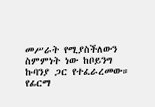መሥራት የሚያስችለውን ስምምነት ነው ከቦይንግ ኩባንያ ጋር የተፈራረመው። የፊርማ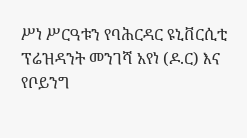ሥነ ሥርዓቱን የባሕርዳር ዩኒቨርሲቲ ፕሬዝዳንት መንገሻ አየነ (ዶ.ር) እና የቦይንግ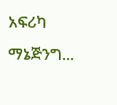አፍሪካ ማኔጅንግ...